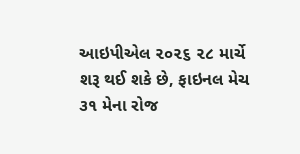આઇપીએલ ૨૦૨૬ ૨૮ માર્ચે શરૂ થઈ શકે છે, ફાઇનલ મેચ ૩૧ મેના રોજ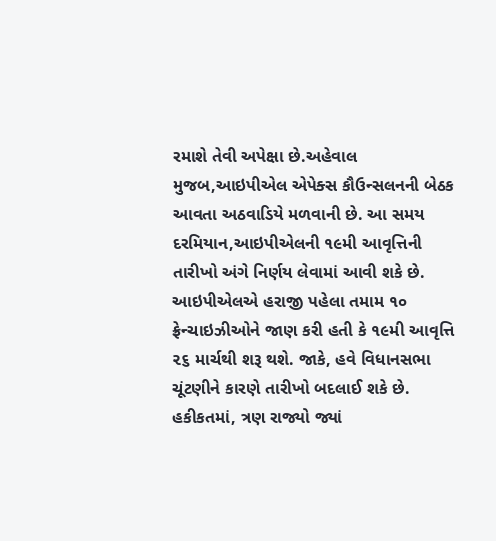રમાશે તેવી અપેક્ષા છે.અહેવાલ મુજબ,આઇપીએલ એપેક્સ કૌઉન્સલનની બેઠક આવતા અઠવાડિયે મળવાની છે. આ સમય દરમિયાન,આઇપીએલની ૧૯મી આવૃત્તિની તારીખો અંગે નિર્ણય લેવામાં આવી શકે છે.
આઇપીએલએ હરાજી પહેલા તમામ ૧૦ ફ્રેન્ચાઇઝીઓને જાણ કરી હતી કે ૧૯મી આવૃત્તિ ૨૬ માર્ચથી શરૂ થશે. જાકે, હવે વિધાનસભા ચૂંટણીને કારણે તારીખો બદલાઈ શકે છે. હકીકતમાં, ત્રણ રાજ્યો જ્યાં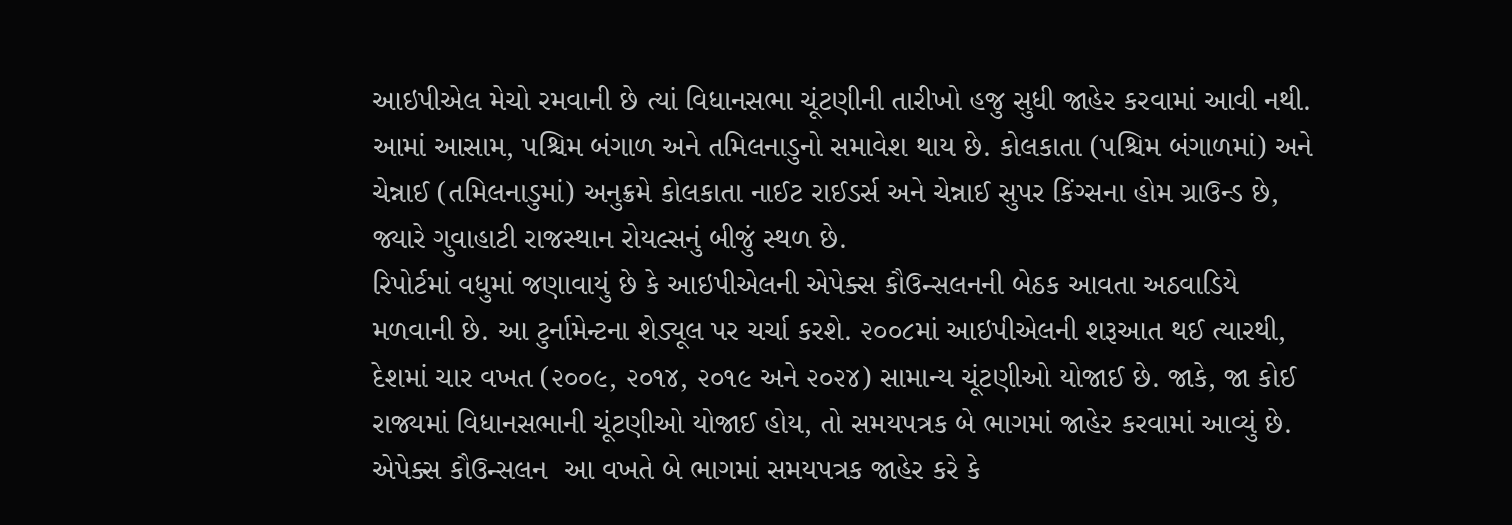આઇપીએલ મેચો રમવાની છે ત્યાં વિધાનસભા ચૂંટણીની તારીખો હજુ સુધી જાહેર કરવામાં આવી નથી. આમાં આસામ, પશ્ચિમ બંગાળ અને તમિલનાડુનો સમાવેશ થાય છે. કોલકાતા (પશ્ચિમ બંગાળમાં) અને ચેન્નાઈ (તમિલનાડુમાં) અનુક્રમે કોલકાતા નાઈટ રાઈડર્સ અને ચેન્નાઈ સુપર કિંગ્સના હોમ ગ્રાઉન્ડ છે, જ્યારે ગુવાહાટી રાજસ્થાન રોયલ્સનું બીજું સ્થળ છે.
રિપોર્ટમાં વધુમાં જણાવાયું છે કે આઇપીએલની એપેક્સ કૌઉન્સલનની બેઠક આવતા અઠવાડિયે મળવાની છે. આ ટુર્નામેન્ટના શેડ્યૂલ પર ચર્ચા કરશે. ૨૦૦૮માં આઇપીએલની શરૂઆત થઈ ત્યારથી, દેશમાં ચાર વખત (૨૦૦૯, ૨૦૧૪, ૨૦૧૯ અને ૨૦૨૪) સામાન્ય ચૂંટણીઓ યોજાઈ છે. જાકે, જા કોઈ રાજ્યમાં વિધાનસભાની ચૂંટણીઓ યોજાઈ હોય, તો સમયપત્રક બે ભાગમાં જાહેર કરવામાં આવ્યું છે. એપેક્સ કૌઉન્સલન  આ વખતે બે ભાગમાં સમયપત્રક જાહેર કરે કે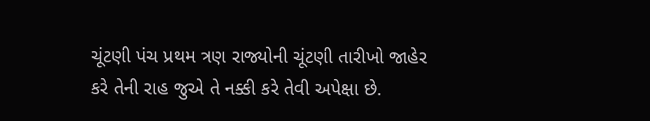ચૂંટણી પંચ પ્રથમ ત્રણ રાજ્યોની ચૂંટણી તારીખો જાહેર કરે તેની રાહ જુએ તે નક્કી કરે તેવી અપેક્ષા છે.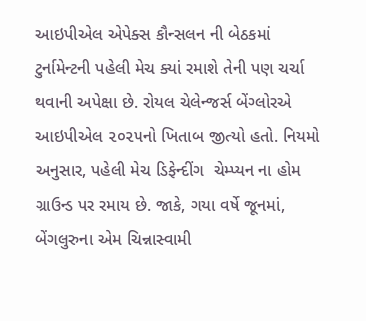આઇપીએલ એપેક્સ કૌન્સલન ની બેઠકમાં ટુર્નામેન્ટની પહેલી મેચ ક્યાં રમાશે તેની પણ ચર્ચા થવાની અપેક્ષા છે. રોયલ ચેલેન્જર્સ બેંગ્લોરએ આઇપીએલ ૨૦૨૫નો ખિતાબ જીત્યો હતો. નિયમો અનુસાર, પહેલી મેચ ડિફેન્દીંગ  ચેમ્પ્યન ના હોમ ગ્રાઉન્ડ પર રમાય છે. જાકે, ગયા વર્ષે જૂનમાં, બેંગલુરુના એમ ચિન્નાસ્વામી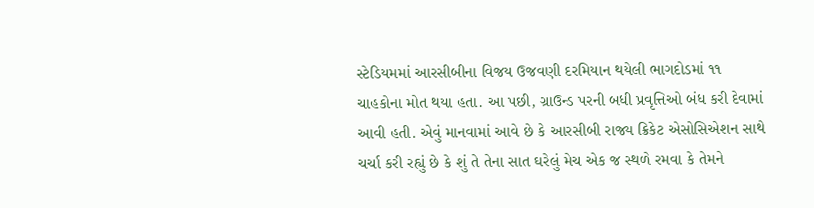સ્ટેડિયમમાં આરસીબીના વિજય ઉજવણી દરમિયાન થયેલી ભાગદોડમાં ૧૧ ચાહકોના મોત થયા હતા. આ પછી, ગ્રાઉન્ડ પરની બધી પ્રવૃત્તિઓ બંધ કરી દેવામાં આવી હતી. એવું માનવામાં આવે છે કે આરસીબી રાજ્ય ક્રિકેટ એસોસિએશન સાથે ચર્ચા કરી રહ્યું છે કે શું તે તેના સાત ઘરેલું મેચ એક જ સ્થળે રમવા કે તેમને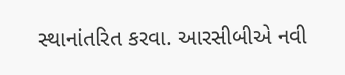સ્થાનાંતરિત કરવા. આરસીબીએ નવી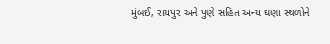મુંબઈ, રાયપુર અને પુણે સહિત અન્ય ઘણા સ્થળોને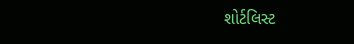શોર્ટલિસ્ટ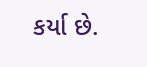કર્યા છે.